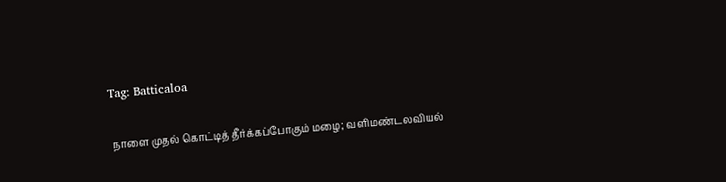Tag: Batticaloa

நாளை முதல் கொட்டித் தீர்க்கப்போகும் மழை; வளிமண்டலவியல்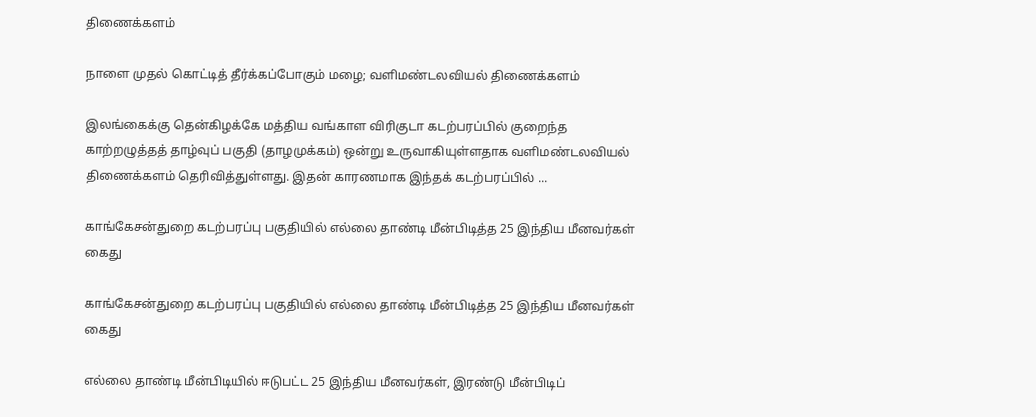திணைக்களம்

நாளை முதல் கொட்டித் தீர்க்கப்போகும் மழை; வளிமண்டலவியல் திணைக்களம்

இலங்கைக்கு தென்கிழக்கே மத்திய வங்காள விரிகுடா கடற்பரப்பில் குறைந்த காற்றழுத்தத் தாழ்வுப் பகுதி (தாழமுக்கம்) ஒன்று உருவாகியுள்ளதாக வளிமண்டலவியல் திணைக்களம் தெரிவித்துள்ளது. இதன் காரணமாக இந்தக் கடற்பரப்பில் ...

காங்கேசன்துறை கடற்பரப்பு பகுதியில் எல்லை தாண்டி மீன்பிடித்த 25 இந்திய மீனவர்கள் கைது

காங்கேசன்துறை கடற்பரப்பு பகுதியில் எல்லை தாண்டி மீன்பிடித்த 25 இந்திய மீனவர்கள் கைது

எல்லை தாண்டி மீன்பிடியில் ஈடுபட்ட 25 இந்திய மீனவர்கள், இரண்டு மீன்பிடிப்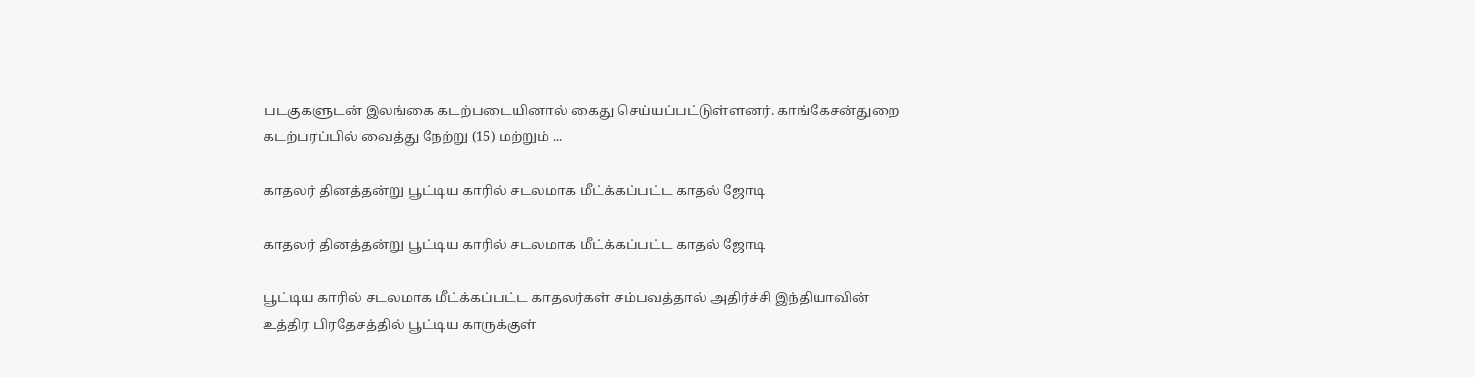படகுகளுடன் இலங்கை கடற்படையினால் கைது செய்யப்பட்டுள்ளனர். காங்கேசன்துறை கடற்பரப்பில் வைத்து நேற்று (15) மற்றும் ...

காதலர் தினத்தன்று பூட்டிய காரில் சடலமாக மீட்க்கப்பட்ட காதல் ஜோடி

காதலர் தினத்தன்று பூட்டிய காரில் சடலமாக மீட்க்கப்பட்ட காதல் ஜோடி

பூட்டிய காரில் சடலமாக மீட்க்கப்பட்ட காதலர்கள் சம்பவத்தால் அதிர்ச்சி இந்தியாவின் உத்திர பிரதேசத்தில் பூட்டிய காருக்குள்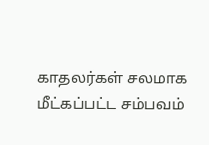காதலர்கள் சலமாக மீட்கப்பட்ட சம்பவம்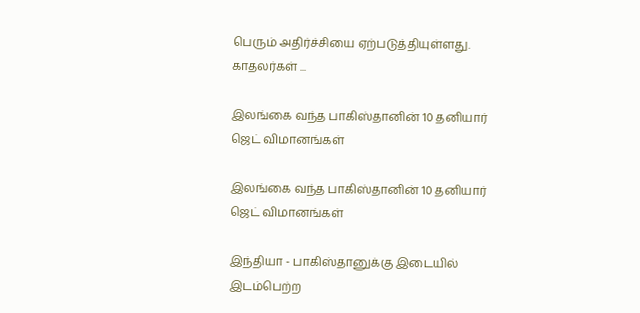பெரும் அதிர்ச்சியை ஏற்படுத்தியுள்ளது. காதலர்கள் ...

இலங்கை வந்த பாகிஸ்தானின் 10 தனியார் ஜெட் விமானங்கள்

இலங்கை வந்த பாகிஸ்தானின் 10 தனியார் ஜெட் விமானங்கள்

இந்தியா - பாகிஸ்தானுக்கு இடையில் இடம்பெற்ற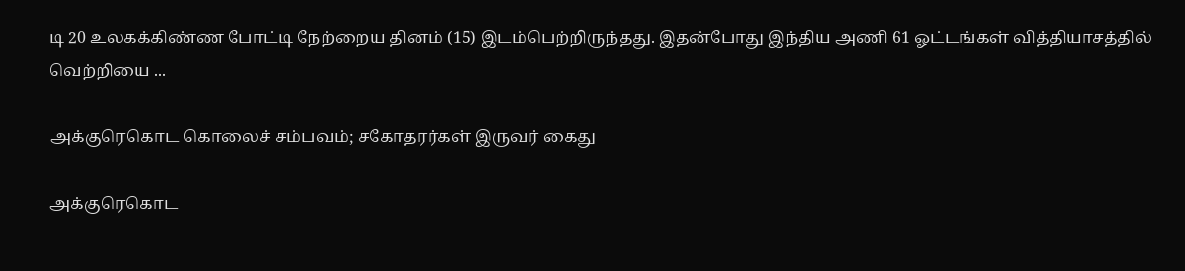டி 20 உலகக்கிண்ண போட்டி நேற்றைய தினம் (15) இடம்பெற்றிருந்தது. இதன்போது இந்திய அணி 61 ஓட்டங்கள் வித்தியாசத்தில் வெற்றியை ...

அக்குரெகொட கொலைச் சம்பவம்; சகோதரர்கள் இருவர் கைது

அக்குரெகொட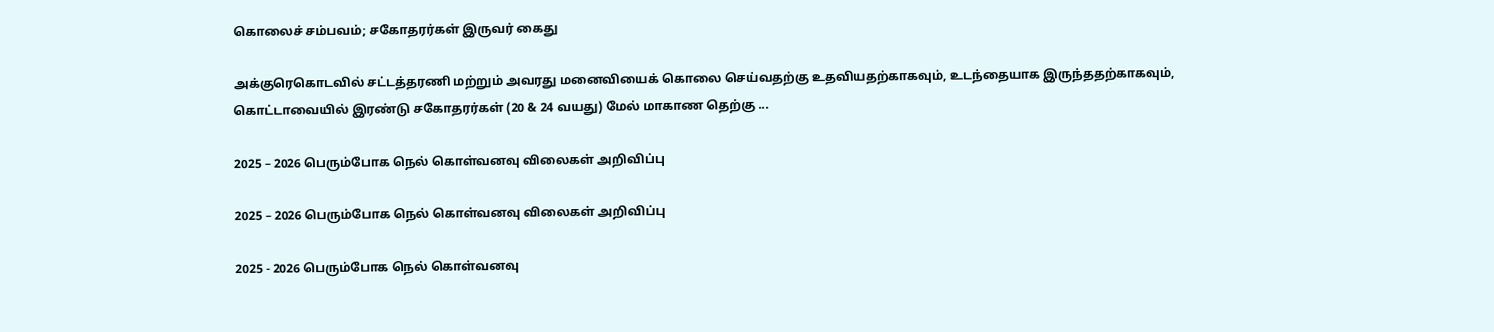கொலைச் சம்பவம்; சகோதரர்கள் இருவர் கைது

அக்குரெகொடவில் சட்டத்தரணி மற்றும் அவரது மனைவியைக் கொலை செய்வதற்கு உதவியதற்காகவும், உடந்தையாக இருந்ததற்காகவும், கொட்டாவையில் இரண்டு சகோதரர்கள் (20 & 24 வயது) மேல் மாகாண தெற்கு ...

2025 – 2026 பெரும்போக நெல் கொள்வனவு விலைகள் அறிவிப்பு

2025 – 2026 பெரும்போக நெல் கொள்வனவு விலைகள் அறிவிப்பு

2025 - 2026 பெரும்போக நெல் கொள்வனவு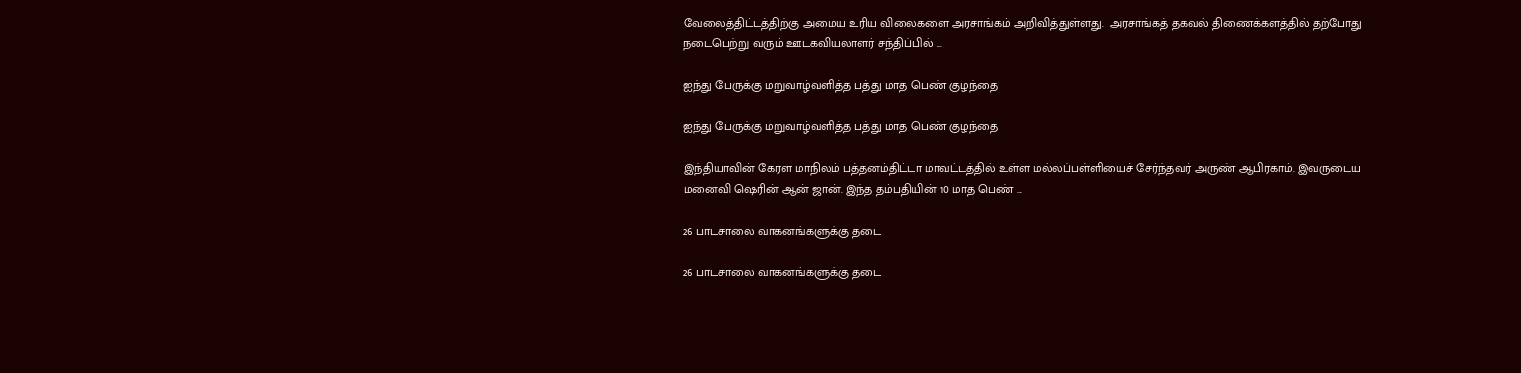வேலைத்திட்டத்திற்கு அமைய உரிய விலைகளை அரசாங்கம் அறிவித்துள்ளது.  அரசாங்கத் தகவல் திணைக்களத்தில் தற்போது நடைபெற்று வரும் ஊடகவியலாளர் சந்திப்பில் ...

ஐந்து பேருக்கு மறுவாழ்வளித்த பத்து மாத பெண் குழந்தை

ஐந்து பேருக்கு மறுவாழ்வளித்த பத்து மாத பெண் குழந்தை

இந்தியாவின் கேரள மாநிலம் பத்தனம்திட்டா மாவட்டத்தில் உள்ள மல்லப்பள்ளியைச் சேர்ந்தவர் அருண் ஆபிரகாம். இவருடைய மனைவி ஷெரின் ஆன் ஜான். இந்த தம்பதியின் 10 மாத பெண் ...

26 பாடசாலை வாகனங்களுக்கு தடை

26 பாடசாலை வாகனங்களுக்கு தடை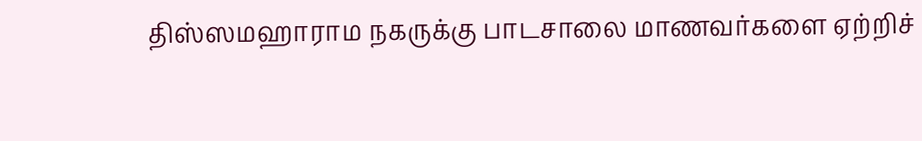திஸ்ஸமஹாராம நகருக்கு பாடசாலை மாணவர்களை ஏற்றிச்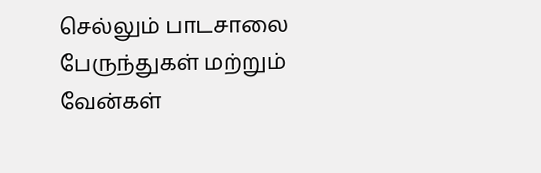செல்லும் பாடசாலை பேருந்துகள் மற்றும் வேன்கள்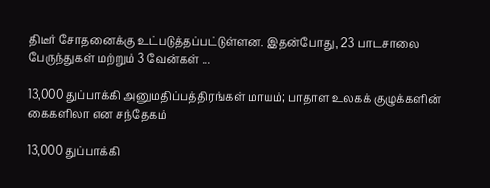திடீர் சோதனைக்கு உட்படுத்தப்பட்டுள்ளன. இதன்போது, 23 பாடசாலை பேருந்துகள் மற்றும் 3 வேன்கள் ...

13,000 துப்பாக்கி அனுமதிப்பத்திரங்கள் மாயம்; பாதாள உலகக் குழுக்களின் கைகளிலா என சந்தேகம்

13,000 துப்பாக்கி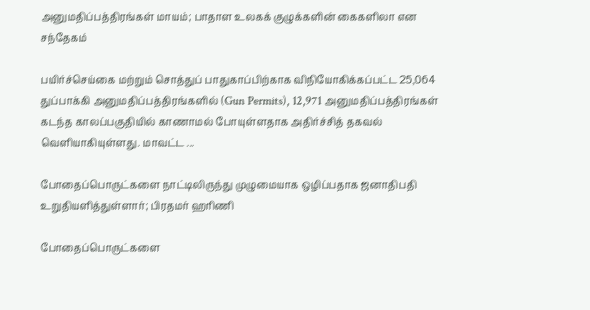அனுமதிப்பத்திரங்கள் மாயம்; பாதாள உலகக் குழுக்களின் கைகளிலா என சந்தேகம்

பயிர்ச்செய்கை மற்றும் சொத்துப் பாதுகாப்பிற்காக விநியோகிக்கப்பட்ட 25,064 துப்பாக்கி அனுமதிப்பத்திரங்களில் (Gun Permits), 12,971 அனுமதிப்பத்திரங்கள் கடந்த காலப்பகுதியில் காணாமல் போயுள்ளதாக அதிர்ச்சித் தகவல் வெளியாகியுள்ளது. மாவட்ட ...

போதைப்பொருட்களை நாட்டிலிருந்து முழுமையாக ஒழிப்பதாக ஜனாதிபதி உறுதியளித்துள்ளார்; பிரதமர் ஹரிணி

போதைப்பொருட்களை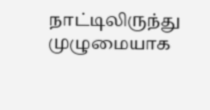நாட்டிலிருந்து முழுமையாக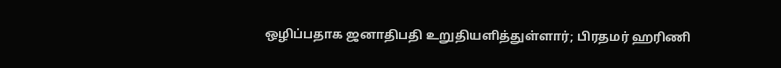ஒழிப்பதாக ஜனாதிபதி உறுதியளித்துள்ளார்; பிரதமர் ஹரிணி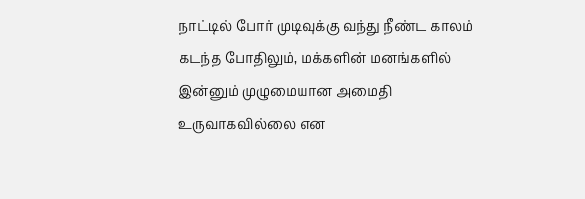நாட்டில் போர் முடிவுக்கு வந்து நீண்ட காலம் கடந்த போதிலும், மக்களின் மனங்களில் இன்னும் முழுமையான அமைதி உருவாகவில்லை என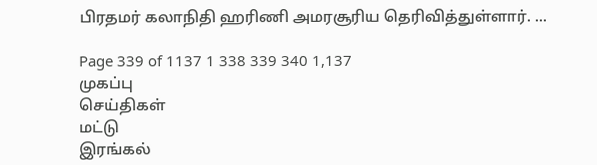பிரதமர் கலாநிதி ஹரிணி அமரசூரிய தெரிவித்துள்ளார். ...

Page 339 of 1137 1 338 339 340 1,137
முகப்பு
செய்திகள்
மட்டு
இரங்கல்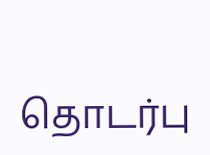தொடர்பு